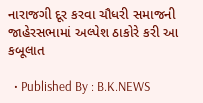નારાજગી દૂર કરવા ચૌધરી સમાજની જાહેરસભામાં અલ્પેશ ઠાકોરે કરી આ કબૂલાત

  • Published By : B.K.NEWS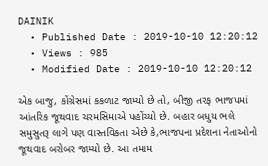DAINIK
  • Published Date : 2019-10-10 12:20:12
  • Views : 985
  • Modified Date : 2019-10-10 12:20:12

એક બાજુ, કોંગ્રેસમાં કકળાટ જામ્યો છે તો, બીજી તરફ ભાજપમાં આંતરિક જૂથવાદ ચરમસિમાએ પહોંચ્યો છે. બહાર બધુય ભલે સમુસુતરૂ લાગે પણ વાસ્તવિકતા એછે કે,ભાજપના પ્રદેશના નેતાઓનો જૂથવાદ બરોબર જામ્યો છે. આ તમામ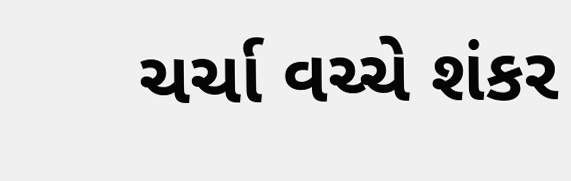ચર્ચા વચ્ચે શંકર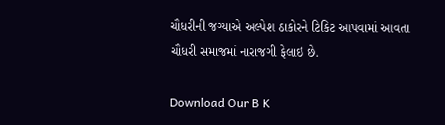ચૌધરીની જગ્યાએ અલ્પેશ ઠાકોરને ટિકિટ આપવામાં આવતા ચૌધરી સમાજમાં નારાજગી ફેલાઇ છે.

Download Our B K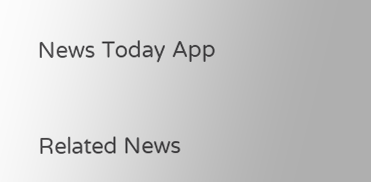News Today App



Related News